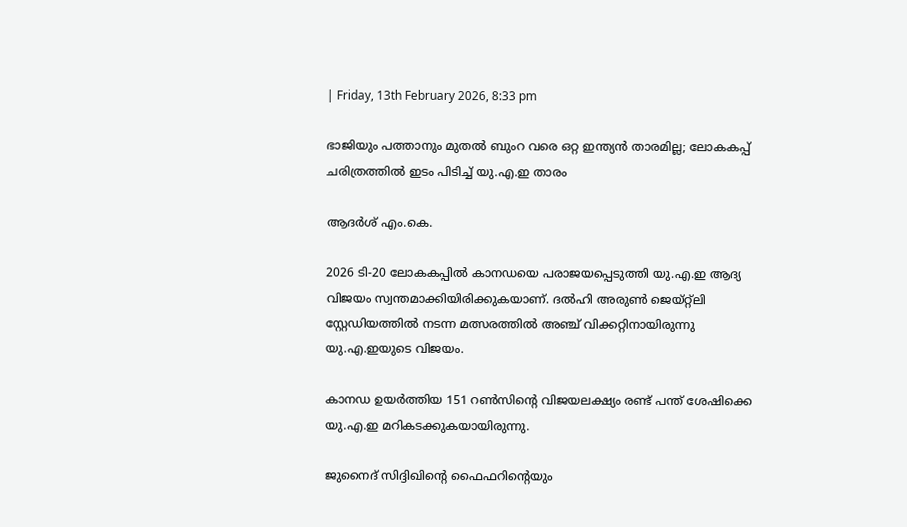| Friday, 13th February 2026, 8:33 pm

ഭാജിയും പത്താനും മുതല്‍ ബുംറ വരെ ഒറ്റ ഇന്ത്യന്‍ താരമില്ല; ലോകകപ്പ് ചരിത്രത്തില്‍ ഇടം പിടിച്ച് യു.എ.ഇ താരം

ആദര്‍ശ് എം.കെ.

2026 ടി-20 ലോകകപ്പില്‍ കാനഡയെ പരാജയപ്പെടുത്തി യു.എ.ഇ ആദ്യ വിജയം സ്വന്തമാക്കിയിരിക്കുകയാണ്. ദല്‍ഹി അരുണ്‍ ജെയ്റ്റ്‌ലി സ്റ്റേഡിയത്തില്‍ നടന്ന മത്സരത്തില്‍ അഞ്ച് വിക്കറ്റിനായിരുന്നു യു.എ.ഇയുടെ വിജയം.

കാനഡ ഉയര്‍ത്തിയ 151 റണ്‍സിന്റെ വിജയലക്ഷ്യം രണ്ട് പന്ത് ശേഷിക്കെ യു.എ.ഇ മറികടക്കുകയായിരുന്നു.

ജുനൈദ് സിദ്ദിഖിന്റെ ഫൈഫറിന്റെയും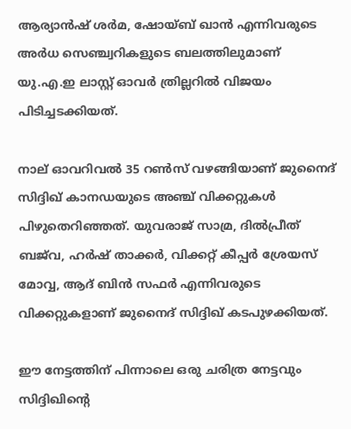ആര്യാന്‍ഷ് ശര്‍മ, ഷോയ്ബ് ഖാന്‍ എന്നിവരുടെ അര്‍ധ സെഞ്ച്വറികളുടെ ബലത്തിലുമാണ് യു.എ.ഇ ലാസ്റ്റ് ഓവര്‍ ത്രില്ലറില്‍ വിജയം പിടിച്ചടക്കിയത്.

നാല് ഓവറിവല്‍ 35 റണ്‍സ് വഴങ്ങിയാണ് ജുനൈദ് സിദ്ദിഖ് കാനഡയുടെ അഞ്ച് വിക്കറ്റുകള്‍ പിഴുതെറിഞ്ഞത്. യുവരാജ് സാമ്ര, ദില്‍പ്രീത് ബജ്‌വ, ഹര്‍ഷ് താക്കര്‍, വിക്കറ്റ് കീപ്പര്‍ ശ്രേയസ് മോവ്വ, ആദ് ബിന്‍ സഫര്‍ എന്നിവരുടെ വിക്കറ്റുകളാണ് ജുനൈദ് സിദ്ദിഖ് കടപുഴക്കിയത്.

ഈ നേട്ടത്തിന് പിന്നാലെ ഒരു ചരിത്ര നേട്ടവും സിദ്ദിഖിന്റെ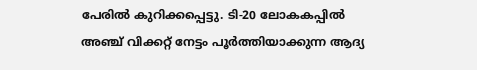പേരില്‍ കുറിക്കപ്പെട്ടു. ടി-20 ലോകകപ്പില്‍ അഞ്ച് വിക്കറ്റ് നേട്ടം പൂര്‍ത്തിയാക്കുന്ന ആദ്യ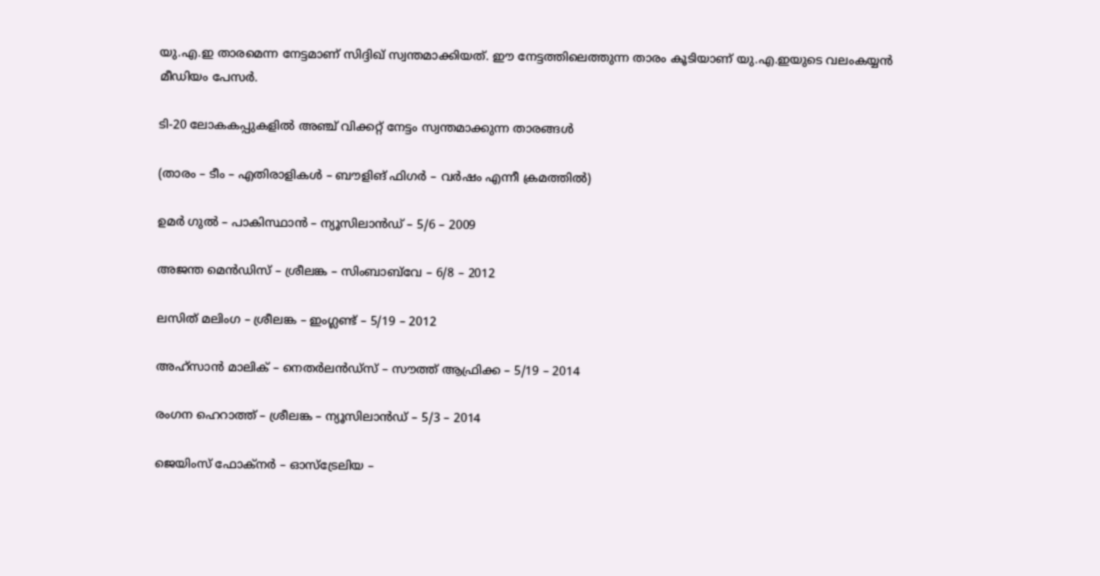യു.എ.ഇ താരമെന്ന നേട്ടമാണ് സിദ്ദിഖ് സ്വന്തമാക്കിയത്. ഈ നേട്ടത്തിലെത്തുന്ന താരം കൂടിയാണ് യു.എ.ഇയുടെ വലംകയ്യന്‍ മീഡിയം പേസര്‍.

ടി-20 ലോകകപ്പുകളില്‍ അഞ്ച് വിക്കറ്റ് നേട്ടം സ്വന്തമാക്കുന്ന താരങ്ങള്‍

(താരം – ടീം – എതിരാളികള്‍ – ബൗളിങ് ഫിഗര്‍ – വര്‍ഷം എന്നീ ക്രമത്തില്‍)

ഉമര്‍ ഗുല്‍ – പാകിസ്ഥാന്‍ – ന്യൂസിലാന്‍ഡ് – 5/6 – 2009

അജന്ത മെന്‍ഡിസ് – ശ്രീലങ്ക – സിംബാബ്‌വേ – 6/8 – 2012

ലസിത് മലിംഗ – ശ്രീലങ്ക – ഇംഗ്ലണ്ട് – 5/19 – 2012

അഹ്‌സാന്‍ മാലിക് – നെതര്‍ലന്‍ഡ്‌സ് – സൗത്ത് ആഫ്രിക്ക – 5/19 – 2014

രംഗന ഹെറാത്ത് – ശ്രീലങ്ക – ന്യൂസിലാന്‍ഡ് – 5/3 – 2014

ജെയിംസ് ഫോക്‌നര്‍ – ഓസ്‌ട്രേലിയ –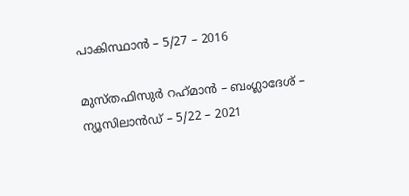പാകിസ്ഥാന്‍ – 5/27 – 2016

മുസ്തഫിസുര്‍ റഹ്‌മാന്‍ – ബംഗ്ലാദേശ് – ന്യൂസിലാന്‍ഡ് – 5/22 – 2021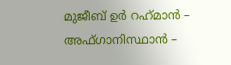മുജീബ് ഉര്‍ റഹ്‌മാന്‍ – അഫ്ഗാനിസ്ഥാന്‍ –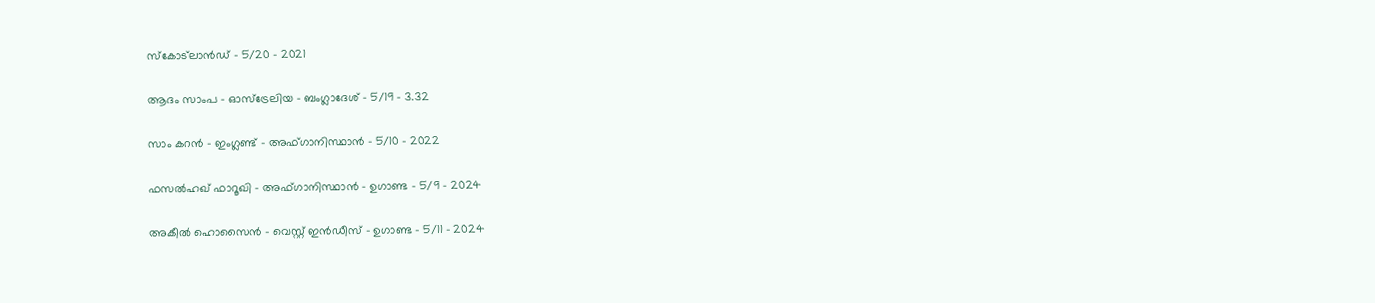സ്‌കോട്‌ലാന്‍ഡ് – 5/20 – 2021

ആദം സാംപ – ഓസ്‌ട്രേലിയ – ബംഗ്ലാദേശ് – 5/19 – 3.32

സാം കറന്‍ – ഇംഗ്ലണ്ട് – അഫ്ഗാനിസ്ഥാന്‍ – 5/10 – 2022

ഫസല്‍ഹഖ് ഫാറൂഖി – അഫ്ഗാനിസ്ഥാന്‍ – ഉഗാണ്ട – 5/9 – 2024

അകീല്‍ ഹൊസൈന്‍ – വെസ്റ്റ് ഇന്‍ഡീസ് – ഉഗാണ്ട – 5/11 – 2024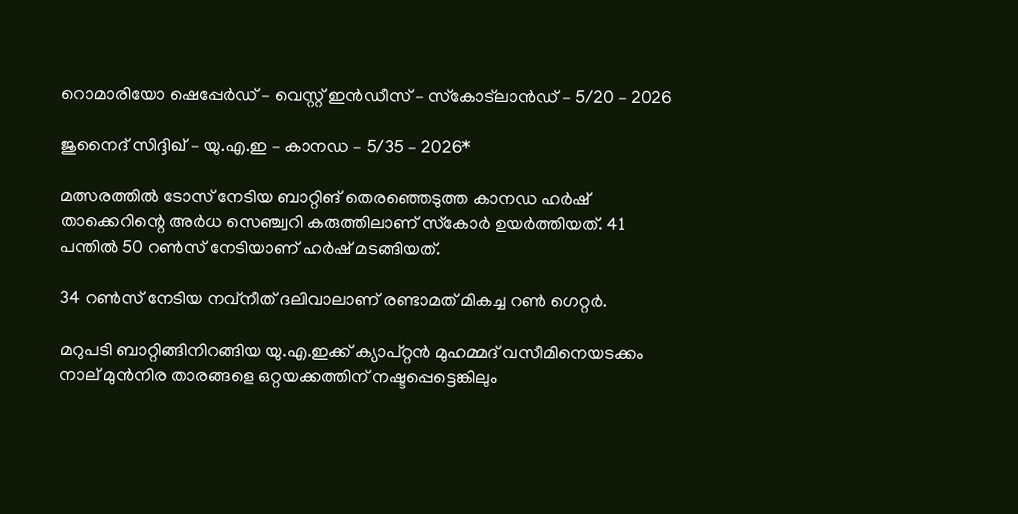റൊമാരിയോ ഷെപ്പേര്‍ഡ് – വെസ്റ്റ് ഇന്‍ഡീസ് – സ്‌കോട്‌ലാന്‍ഡ് – 5/20 – 2026

ജുനൈദ് സിദ്ദിഖ് – യു.എ.ഇ – കാനഡ – 5/35 – 2026*

മത്സരത്തില്‍ ടോസ് നേടിയ ബാറ്റിങ് തെരഞ്ഞെടുത്ത കാനഡ ഹര്‍ഷ് താക്കെറിന്റെ അര്‍ധ സെഞ്ച്വറി കരുത്തിലാണ് സ്‌കോര്‍ ഉയര്‍ത്തിയത്. 41 പന്തില്‍ 50 റണ്‍സ് നേടിയാണ് ഹര്‍ഷ് മടങ്ങിയത്.

34 റണ്‍സ് നേടിയ നവ്‌നീത് ദലിവാലാണ് രണ്ടാമത് മികച്ച റണ്‍ ഗെറ്റര്‍.

മറുപടി ബാറ്റിങ്ങിനിറങ്ങിയ യു.എ.ഇക്ക് ക്യാപ്റ്റന്‍ മുഹമ്മദ് വസീമിനെയടക്കം നാല് മുന്‍നിര താരങ്ങളെ ഒറ്റയക്കത്തിന് നഷ്ടപ്പെട്ടെങ്കിലും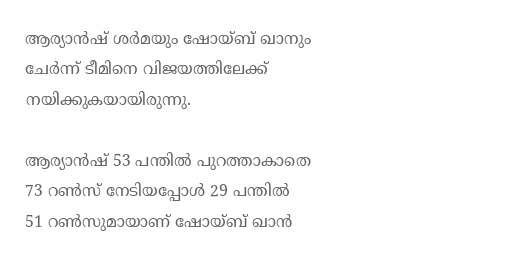ആര്യാന്‍ഷ് ശര്‍മയും ഷോയ്ബ് ഖാനും ചേര്‍ന്ന് ടീമിനെ വിജയത്തിലേക്ക് നയിക്കുകയായിരുന്നു.

ആര്യാന്‍ഷ് 53 പന്തില്‍ പുറത്താകാതെ 73 റണ്‍സ് നേടിയപ്പോള്‍ 29 പന്തില്‍ 51 റണ്‍സുമായാണ് ഷോയ്ബ് ഖാന്‍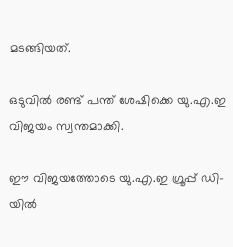മടങ്ങിയത്.

ഒടുവില്‍ രണ്ട് പന്ത് ശേഷിക്കെ യു.എ.ഇ വിജയം സ്വന്തമാക്കി.

ഈ വിജയത്തോടെ യു.എ.ഇ ഗ്രൂപ്പ് ഡി-യില്‍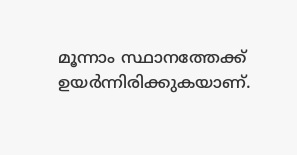മൂന്നാം സ്ഥാനത്തേക്ക് ഉയര്‍ന്നിരിക്കുകയാണ്.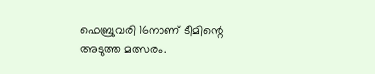ഫെബ്രുവരി 16നാണ് ടീമിന്റെ അടുത്ത മത്സരം.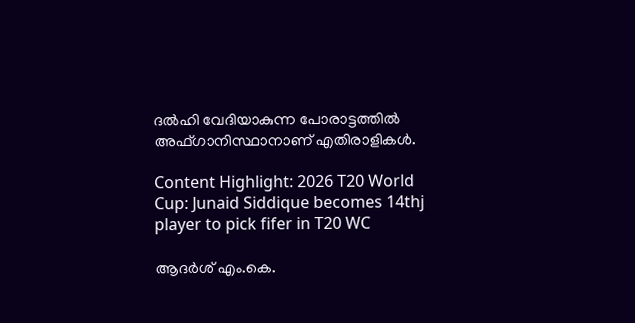ദല്‍ഹി വേദിയാകുന്ന പോരാട്ടത്തില്‍ അഫ്ഗാനിസ്ഥാനാണ് എതിരാളികള്‍.

Content Highlight: 2026 T20 World Cup: Junaid Siddique becomes 14thj player to pick fifer in T20 WC

ആദര്‍ശ് എം.കെ.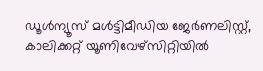ഡൂള്‍ന്യൂസ് മള്‍ട്ടിമീഡിയ ജേര്‍ണലിസ്റ്റ്, കാലിക്കറ്റ് യൂണിവേഴ്സിറ്റിയില്‍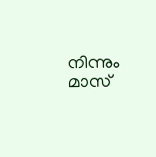നിന്നും മാസ്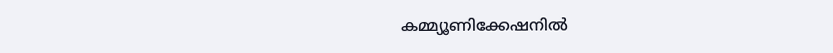കമ്മ്യൂണിക്കേഷനില്‍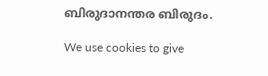ബിരുദാനന്തര ബിരുദം.

We use cookies to give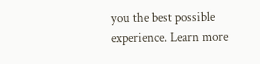you the best possible experience. Learn more